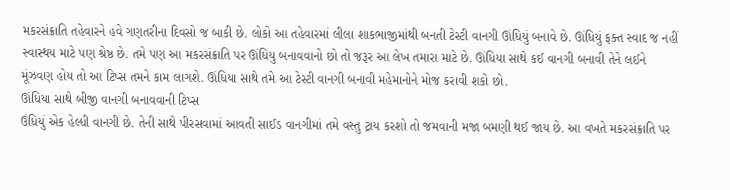મકરસંક્રાતિ તહેવારને હવે ગણતરીના દિવસો જ બાકી છે. લોકો આ તહેવારમાં લીલા શાકભાજીમાંથી બનતી ટેસ્ટી વાનગી ઊંધિયું બનાવે છે. ઊંધિયું ફક્ત સ્વાદ જ નહીં સ્વાસ્થય માટે પણ શ્રેષ્ઠ છે. તમે પણ આ મકરસંક્રાતિ પર ઊંધિયુ બનાવવાનો છો તો જરૂર આ લેખ તમારા માટે છે. ઊંધિયા સાથે કઈ વાનગી બનાવી તેને લઈને મૂંઝવણ હોય તો આ ટિપ્સ તમને કામ લાગશે. ઊંધિયા સાથે તમે આ ટેસ્ટી વાનગી બનાવી મહેમાનોને મોજ કરાવી શકો છો.
ઊંધિયા સાથે બીજી વાનગી બનાવવાની ટિપ્સ
ઉંધિયું એક હેલ્ધી વાનગી છે. તેની સાથે પીરસવામાં આવતી સાઈડ વાનગીમાં તમે વસ્તુ ટ્રાય કરશો તો જમવાની મજા બમણી થઈ જાય છે. આ વખતે મકરસંક્રાતિ પર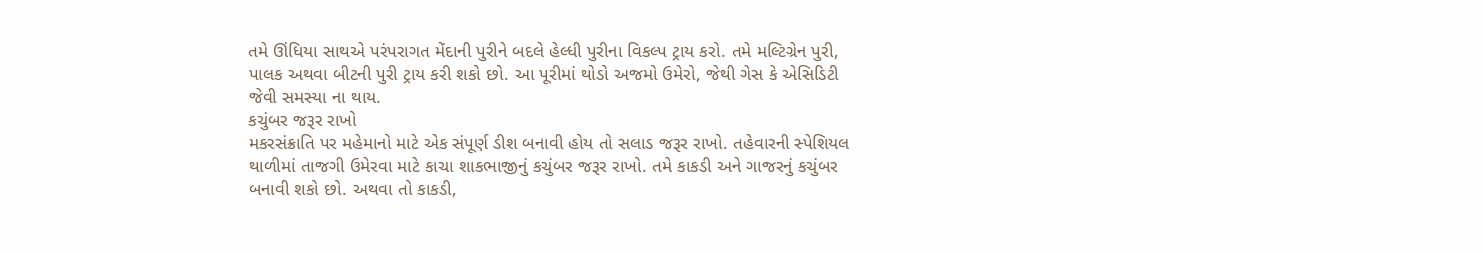તમે ઊંધિયા સાથએ પરંપરાગત મેંદાની પુરીને બદલે હેલ્ધી પુરીના વિકલ્પ ટ્રાય કરો. તમે મલ્ટિગ્રેન પુરી, પાલક અથવા બીટની પુરી ટ્રાય કરી શકો છો. આ પૂરીમાં થોડો અજમો ઉમેરો, જેથી ગેસ કે એસિડિટી જેવી સમસ્યા ના થાય.
કચુંબર જરૂર રાખો
મકરસંક્રાતિ પર મહેમાનો માટે એક સંપૂર્ણ ડીશ બનાવી હોય તો સલાડ જરૂર રાખો. તહેવારની સ્પેશિયલ થાળીમાં તાજગી ઉમેરવા માટે કાચા શાકભાજીનું કચુંબર જરૂર રાખો. તમે કાકડી અને ગાજરનું કચુંબર બનાવી શકો છો. અથવા તો કાકડી,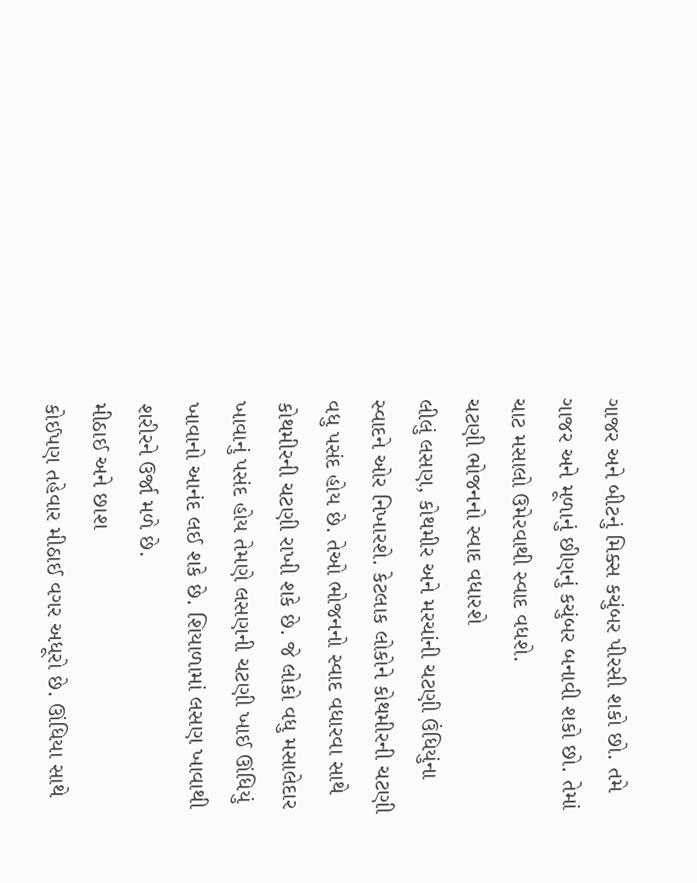ગાજર અને બીટનું મિક્સ કચુંબર પીરસી શકો છો. તમે ગાજર અને મૂળાનું છીણનું કચુંબર બનાવી શકો છો. તેમાં ચાટ મસાલો ઉમેરવાથી સ્વાદ વધશે.
ચટણી ભોજનનો સ્વાદ વધારશે
લીલું લસણ, કોથમીર અને મરચાંની ચટણી ઉંધિયુંના સ્વાદને ઓર નિખારશે. કેટલાક લોકોને કોથમીરની ચટણી વધુ પસંદ હોય છે. તેઓ ભોજનનો સ્વાદ વધારવા સાથે કોથમીરની ચટણી રાખી શકે છે. જે લોકો વધુ મસાલેદાર ખાવાનું પસંદ હોય તેમણે લસણની ચટણી ખાઈ ઊંધિયું ખાવાનો આનંદ લઈ શકે છે. શિયાળામાં લસણ ખાવાથી શરીરને ઉર્જા મળે છે.
મીઠાઈ અને છાશ
કોઈપણ તહેવાર મીઠાઈ વગર અધૂરો છે. ઊંધિયા સાથે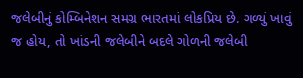જલેબીનું કોમ્બિનેશન સમગ્ર ભારતમાં લોકપ્રિય છે. ગળ્યું ખાવું જ હોય, તો ખાંડની જલેબીને બદલે ગોળની જલેબી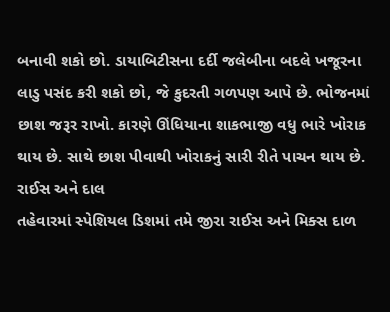બનાવી શકો છો. ડાયાબિટીસના દર્દી જલેબીના બદલે ખજૂરના લાડુ પસંદ કરી શકો છો, જે કુદરતી ગળપણ આપે છે. ભોજનમાં છાશ જરૂર રાખો. કારણે ઊંધિયાના શાકભાજી વધુ ભારે ખોરાક થાય છે. સાથે છાશ પીવાથી ખોરાકનું સારી રીતે પાચન થાય છે.
રાઈસ અને દાલ
તહેવારમાં સ્પેશિયલ ડિશમાં તમે જીરા રાઈસ અને મિક્સ દાળ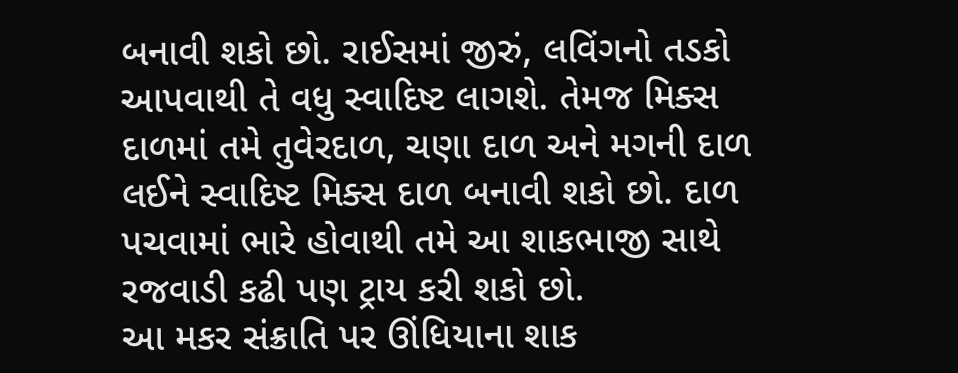બનાવી શકો છો. રાઈસમાં જીરું, લવિંગનો તડકો આપવાથી તે વધુ સ્વાદિષ્ટ લાગશે. તેમજ મિક્સ દાળમાં તમે તુવેરદાળ, ચણા દાળ અને મગની દાળ લઈને સ્વાદિષ્ટ મિક્સ દાળ બનાવી શકો છો. દાળ પચવામાં ભારે હોવાથી તમે આ શાકભાજી સાથે રજવાડી કઢી પણ ટ્રાય કરી શકો છો.
આ મકર સંક્રાતિ પર ઊંધિયાના શાક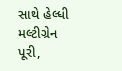સાથે હેલ્ધી મલ્ટીગ્રેન પૂરી,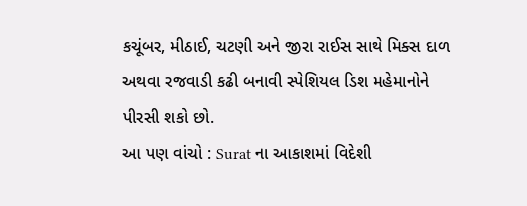કચૂંબર, મીઠાઈ, ચટણી અને જીરા રાઈસ સાથે મિક્સ દાળ અથવા રજવાડી કઢી બનાવી સ્પેશિયલ ડિશ મહેમાનોને પીરસી શકો છો.
આ પણ વાંચો : Surat ના આકાશમાં વિદેશી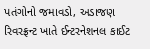પતંગોનો જમાવડો, અડાજણ રિવરફ્રન્ટ ખાતે ઈન્ટરનેશનલ કાઈટ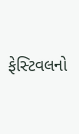ફેસ્ટિવલનો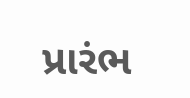પ્રારંભ